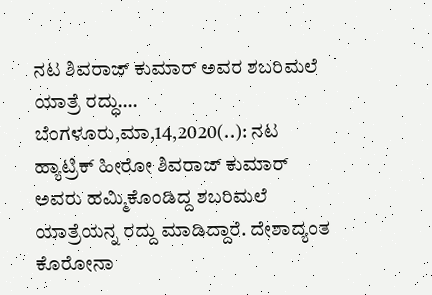ನಟ ಶಿವರಾಜ್ ಕುಮಾರ್ ಅವರ ಶಬರಿಮಲೆ ಯಾತ್ರೆ ರದ್ಧು…. ಬೆಂಗಳೂರು,ಮಾ,14,2020(..): ನಟ ಹ್ಯಾಟ್ರಿಕ್ ಹೀರೋ ಶಿವರಾಜ್ ಕುಮಾರ್ ಅವರು ಹಮ್ಮಿಕೊಂಡಿದ್ದ ಶಬರಿಮಲೆ ಯಾತ್ರೆಯನ್ನ ರದ್ದು ಮಾಡಿದ್ದಾರೆ. ದೇಶಾದ್ಯಂತ ಕೊರೋನಾ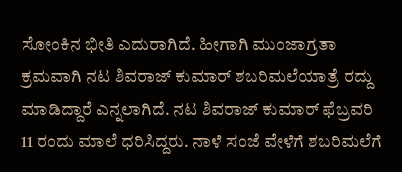ಸೋಂಕಿನ ಭೀತಿ ಎದುರಾಗಿದೆ. ಹೀಗಾಗಿ ಮುಂಜಾಗ್ರತಾ ಕ್ರಮವಾಗಿ ನಟ ಶಿವರಾಜ್ ಕುಮಾರ್ ಶಬರಿಮಲೆಯಾತ್ರೆ ರದ್ದು ಮಾಡಿದ್ದಾರೆ ಎನ್ನಲಾಗಿದೆ. ನಟ ಶಿವರಾಜ್ ಕುಮಾರ್ ಫೆಬ್ರವರಿ 11 ರಂದು ಮಾಲೆ ಧರಿಸಿದ್ದರು. ನಾಳೆ ಸಂಜೆ ವೇಳೆಗೆ ಶಬರಿಮಲೆಗೆ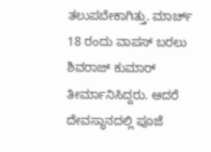ತಲುಪಬೇಕಾಗಿತ್ತು. ಮಾರ್ಚ್ 18 ರಂದು ವಾಪಸ್ ಬರಲು ಶಿವರಾಜ್ ಕುಮಾರ್ ತೀರ್ಮಾನಿಸಿದ್ದರು. ಆದರೆ ದೇವಸ್ಥಾನದಲ್ಲಿ ಪೂಜೆ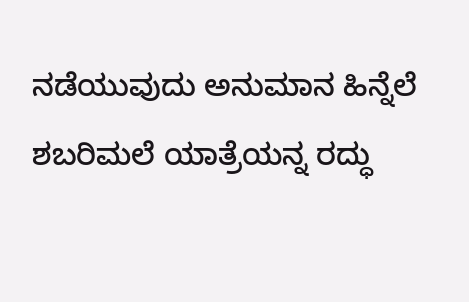ನಡೆಯುವುದು ಅನುಮಾನ ಹಿನ್ನೆಲೆ ಶಬರಿಮಲೆ ಯಾತ್ರೆಯನ್ನ ರದ್ಧು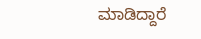ಮಾಡಿದ್ದಾರೆ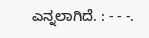ಎನ್ನಲಾಗಿದೆ. : - - -.